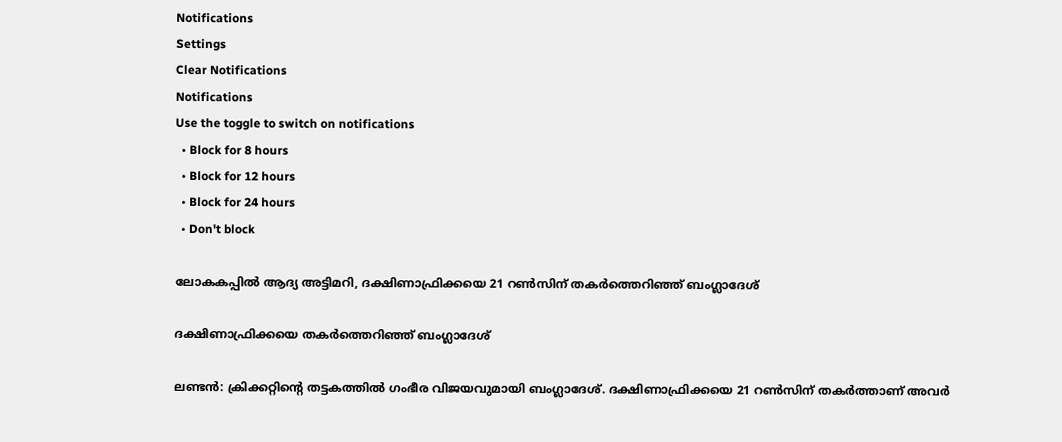Notifications
Settings
Clear Notifications
Notifications
Use the toggle to switch on notifications
  • Block for 8 hours
  • Block for 12 hours
  • Block for 24 hours
  • Don't block

ലോകകപ്പില്‍ ആദ്യ അട്ടിമറി, ദക്ഷിണാഫ്രിക്കയെ 21 റണ്‍സിന് തകര്‍ത്തെറിഞ്ഞ് ബംഗ്ലാദേശ്

ദക്ഷിണാഫ്രിക്കയെ തകര്‍ത്തെറിഞ്ഞ് ബംഗ്ലാദേശ്

ലണ്ടന്‍: ക്രിക്കറ്റിന്റെ തട്ടകത്തില്‍ ഗംഭീര വിജയവുമായി ബംഗ്ലാദേശ്. ദക്ഷിണാഫ്രിക്കയെ 21 റണ്‍സിന് തകര്‍ത്താണ് അവര്‍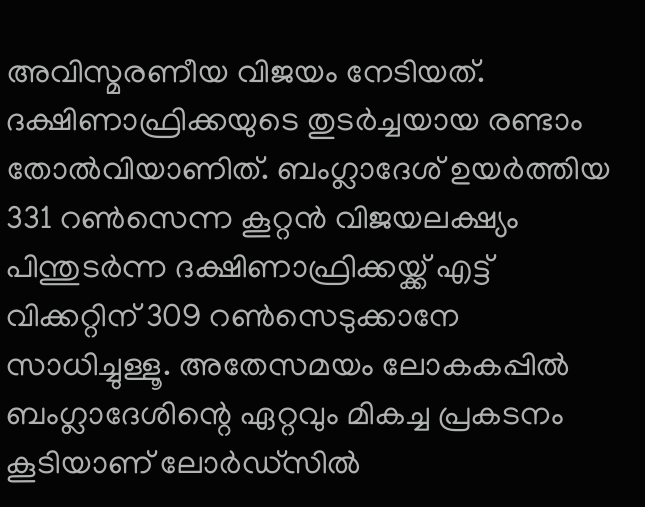അവിസ്മരണീയ വിജയം നേടിയത്. ദക്ഷിണാഫ്രിക്കയുടെ തുടര്‍ച്ചയായ രണ്ടാം തോല്‍വിയാണിത്. ബംഗ്ലാദേശ് ഉയര്‍ത്തിയ 331 റണ്‍സെന്ന കൂറ്റന്‍ വിജയലക്ഷ്യം പിന്തുടര്‍ന്ന ദക്ഷിണാഫ്രിക്കയ്ക്ക് എട്ട് വിക്കറ്റിന് 309 റണ്‍സെടുക്കാനേ സാധിച്ചുള്ളൂ. അതേസമയം ലോകകപ്പില്‍ ബംഗ്ലാദേശിന്റെ ഏറ്റവും മികച്ച പ്രകടനം കൂടിയാണ് ലോര്‍ഡ്‌സില്‍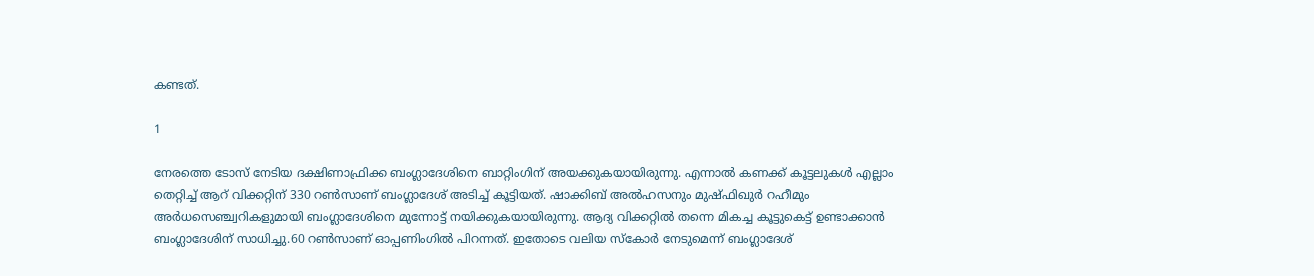കണ്ടത്.

1

നേരത്തെ ടോസ് നേടിയ ദക്ഷിണാഫ്രിക്ക ബംഗ്ലാദേശിനെ ബാറ്റിംഗിന് അയക്കുകയായിരുന്നു. എന്നാല്‍ കണക്ക് കൂട്ടലുകള്‍ എല്ലാം തെറ്റിച്ച് ആറ് വിക്കറ്റിന് 330 റണ്‍സാണ് ബംഗ്ലാദേശ് അടിച്ച് കൂട്ടിയത്. ഷാക്കിബ് അല്‍ഹസനും മുഷ്ഫിഖുര്‍ റഹീമും അര്‍ധസെഞ്ച്വറികളുമായി ബംഗ്ലാദേശിനെ മുന്നോട്ട് നയിക്കുകയായിരുന്നു. ആദ്യ വിക്കറ്റില്‍ തന്നെ മികച്ച കൂട്ടുകെട്ട് ഉണ്ടാക്കാന്‍ ബംഗ്ലാദേശിന് സാധിച്ചു.60 റണ്‍സാണ് ഓപ്പണിംഗില്‍ പിറന്നത്. ഇതോടെ വലിയ സ്‌കോര്‍ നേടുമെന്ന് ബംഗ്ലാദേശ്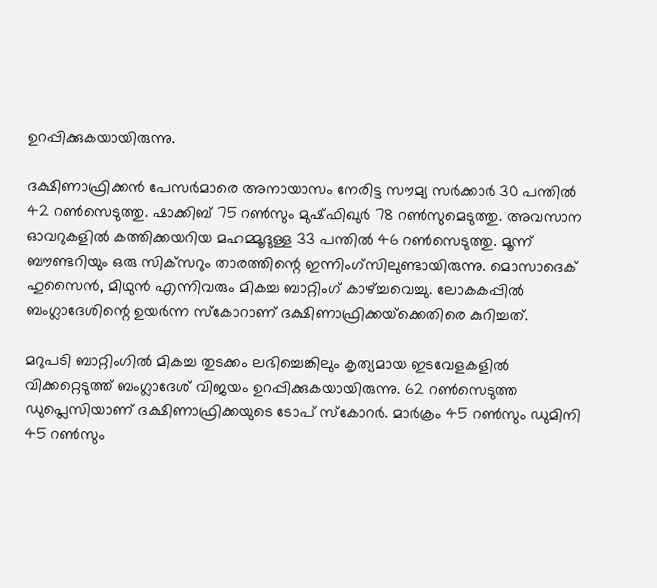ഉറപ്പിക്കുകയായിരുന്നു.

ദക്ഷിണാഫ്രിക്കന്‍ പേസര്‍മാരെ അനായാസം നേരിട്ട സൗമ്യ സര്‍ക്കാര്‍ 30 പന്തില്‍ 42 റണ്‍സെടുത്തു. ഷാക്കിബ് 75 റണ്‍സും മുഷ്ഫിഖുര്‍ 78 റണ്‍സുമെടുത്തു. അവസാന ഓവറുകളില്‍ കത്തിക്കയറിയ മഹമ്മൂദുള്ള 33 പന്തില്‍ 46 റണ്‍സെടുത്തു. മൂന്ന് ബൗണ്ടറിയും ഒരു സിക്‌സറും താരത്തിന്റെ ഇന്നിംഗ്‌സിലുണ്ടായിരുന്നു. മൊസാദെക് ഹുസൈന്‍, മിഥുന്‍ എന്നിവരും മികച്ച ബാറ്റിംഗ് കാഴ്ച്ചവെച്ചു. ലോകകപ്പില്‍ ബംഗ്ലാദേശിന്റെ ഉയര്‍ന്ന സ്‌കോറാണ് ദക്ഷിണാഫ്രിക്കയ്‌ക്കെതിരെ കുറിച്ചത്.

മറുപടി ബാറ്റിംഗില്‍ മികച്ച തുടക്കം ലഭിച്ചെങ്കിലും കൃത്യമായ ഇടവേളകളില്‍ വിക്കറ്റെടുത്ത് ബംഗ്ലാദേശ് വിജയം ഉറപ്പിക്കുകയായിരുന്നു. 62 റണ്‍സെടുത്ത ഡുപ്ലെസിയാണ് ദക്ഷിണാഫ്രിക്കയുടെ ടോപ് സ്‌കോറര്‍. മാര്‍ക്രം 45 റണ്‍സും ഡുമിനി 45 റണ്‍സും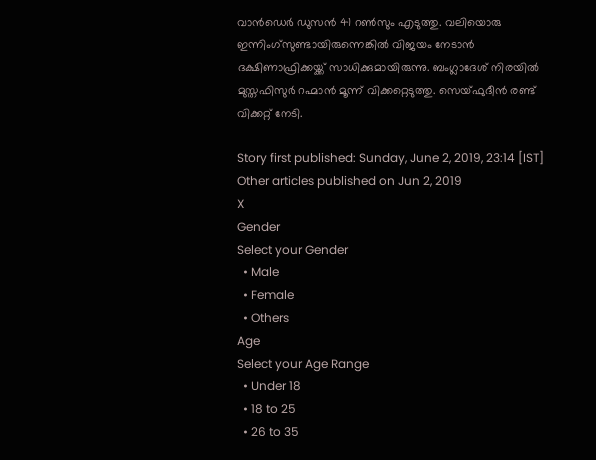വാന്‍ഡെര്‍ ഡുസന്‍ 41 റണ്‍സും എടുത്തു. വലിയൊരു ഇന്നിംഗ്‌സുണ്ടായിരുന്നെങ്കില്‍ വിജയം നേടാന്‍ ദക്ഷിണാഫ്രിക്കയ്ക്ക് സാധിക്കുമായിരുന്നു. ബംഗ്ലാദേശ് നിരയില്‍ മുസ്തഫിസുര്‍ റഹ്മാന്‍ മൂന്ന് വിക്കറ്റെടുത്തു. സെയ്ഫുദീന്‍ രണ്ട് വിക്കറ്റ് നേടി.

Story first published: Sunday, June 2, 2019, 23:14 [IST]
Other articles published on Jun 2, 2019
X
Gender
Select your Gender
  • Male
  • Female
  • Others
Age
Select your Age Range
  • Under 18
  • 18 to 25
  • 26 to 35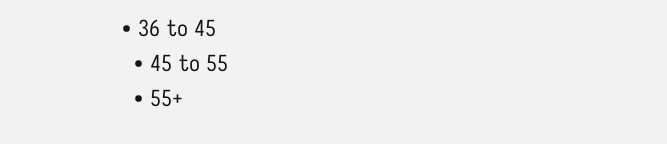• 36 to 45
  • 45 to 55
  • 55+